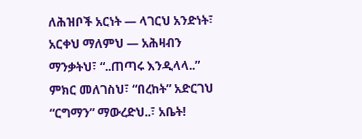ለሕዝቦች አርነት — ላገርህ አንድነት፣ አርቀህ ማለምህ — አሕዛብን ማንቃትህ፣ “..ጠጣሩ እንዲላላ..” ምክር መለገስህ፣ “በረከት” አድርገህ “ርግማን” ማውረድህ..፣ አቤት!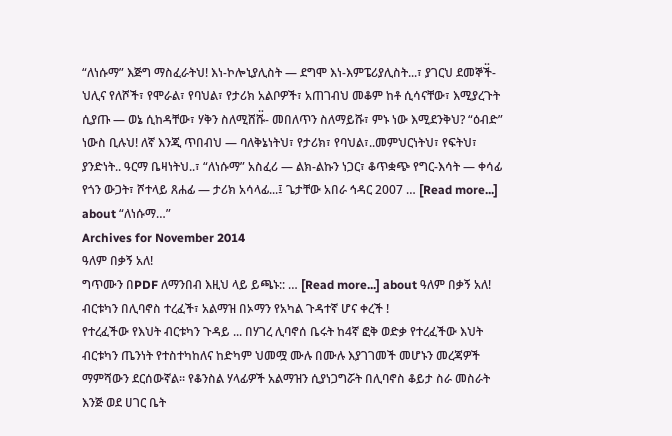“ለነሱማ” እጅግ ማስፈራትህ! እነ-ኮሎኒያሊስት — ደግሞ እነ-እምፔሪያሊስት...፣ ያገርህ ደመኞች፟- ህሊና የለሾች፣ የሞራል፣ የባህል፣ የታሪክ አልቦዎች፣ አጠገብህ መቆም ከቶ ሲሳናቸው፣ እሚያረጉት ሲያጡ — ወኔ ሲከዳቸው፣ ሃቅን ስለሚሸሹ፟- መበለጥን ስለማይሹ፣ ምኑ ነው እሚደንቅህ? “ዕብድ” ነውስ ቢሉህ! ለኛ እንጂ ጥበብህ — ባለቅኔነትህ፣ የታሪክ፣ የባህል፣..መምህርነትህ፣ የፍትህ፣ ያንድነት.. ዓርማ ቤዛነትህ..፣ “ለነሱማ” አስፈሪ — ልክ-ልኩን ነጋር፣ ቆጥቋጭ የግር-እሳት — ቀሳፊ የጎን ውጋት፣ ሾተላይ ጸሐፊ — ታሪክ አሳላፊ...፤ ጌታቸው አበራ ኅዳር 2007 … [Read more...] about “ለነሱማ…”
Archives for November 2014
ዓለም በቃኝ አለ!
ግጥሙን በPDF ለማንበብ እዚህ ላይ ይጫኑ:: … [Read more...] about ዓለም በቃኝ አለ!
ብርቱካን በሊባኖስ ተረፈች፣ አልማዝ በኦማን የአካል ጉዳተኛ ሆና ቀረች !
የተረፈችው የእህት ብርቱካን ጉዳይ ... በሃገረ ሊባኖሰ ቤሩት ከ4ኛ ፎቅ ወድቃ የተረፈችው እህት ብርቱካን ጤንነት የተስተካከለና ከድካም ህመሟ ሙሉ በሙሉ እያገገመች መሆኑን መረጃዎች ማምሻውን ደርሰውኛል። የቆንስል ሃላፊዎች አልማዝን ሲያነጋግሯት በሊባኖስ ቆይታ ስራ መስራት እንጅ ወደ ሀገር ቤት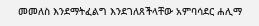መመለስ እንደማትፈልግ እንደገለጸችላቸው አምባሳደር ሐሊማ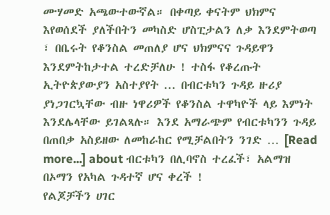ሙሃመድ አጫውተውኛል። በቀጣይ ቀናትም ህክምና እየወሰደች ያለችበትን መካስድ ሆስፒታልን ለቃ እንደምትወጣ ፣ በቤሩት የቆንስል መጠለያ ሆና ህክምናና ጉዳይዋን እንደምትከታተል ተረድቻለሁ ! ተስፋ የቆረጡት ኢትዮጵያውያን አስተያየት ... በብርቱካን ጉዳይ ዙሪያ ያነጋገርኳቸው ብዙ ነዋሪዎች የቆንስል ተዋካዮች ላይ እምነት እንደሌላቸው ይገልጻሉ። እንደ አማራጭም የብርቱካንን ጉዳይ በጠበቃ አስይዘው ለመከራከር የሚቻልበትን ንገድ … [Read more...] about ብርቱካን በሊባኖስ ተረፈች፣ አልማዝ በኦማን የአካል ጉዳተኛ ሆና ቀረች !
የልጆቻችን ሀገር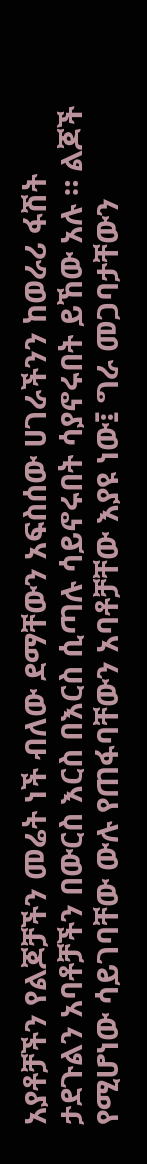አያቶቻችን የልጆቻችን መሬት ነች ብለው ደማቸውን አፍስሰው ሀገራችንን ከወራሪ ፋሽት ታደጉልን አባቶቻችን በውርስ እርስ በእርስ ሲጣሉ ሳይኖሩበት ሳያኖሩበት ይኸው አሉ ። ልጆች የሚሆነው ሳይገባቸው ውሉ የጠፋባቸውን አባቶቻቸው እያዩ ነው፤ ግራ መጋባታቸውን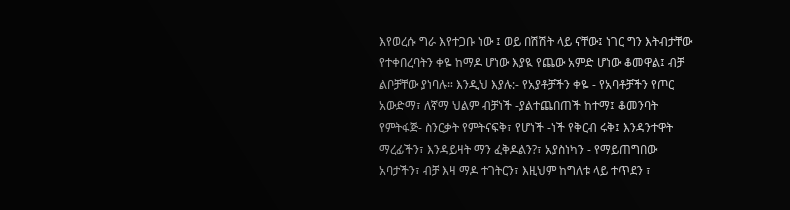እየወረሱ ግራ እየተጋቡ ነው ፤ ወይ በሽሽት ላይ ናቸው፤ ነገር ግን እትብታቸው የተቀበረባትን ቀዬ ከማዶ ሆነው እያዪ የጨው አምድ ሆነው ቆመዋል፤ ብቻ ልቦቻቸው ያነባሉ። እንዲህ እያሉ:- የአያቶቻችን ቀዬ - የአባቶቻችን የጦር አውድማ፣ ለኛማ ህልም ብቻነች -ያልተጨበጠች ከተማ፤ ቆመንባት የምትፋጅ- ስንርቃት የምትናፍቅ፣ የሆነች -ነች የቅርብ ሩቅ፤ እንዳንተዋት ማረፊችን፣ እንዳይዛት ማን ፈቅዶልን?፣ አያስነካን - የማይጠግበው አባታችን፣ ብቻ እዛ ማዶ ተገትርን፣ እዚህም ከግለቱ ላይ ተጥደን ፣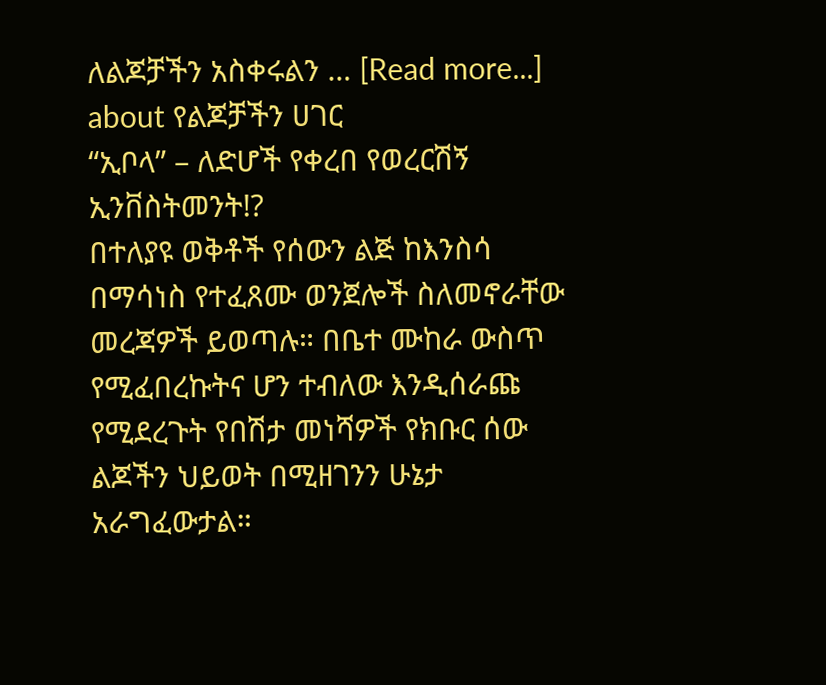ለልጆቻችን አስቀሩልን … [Read more...] about የልጆቻችን ሀገር
“ኢቦላ” – ለድሆች የቀረበ የወረርሽኝ ኢንቨስትመንት!?
በተለያዩ ወቅቶች የሰውን ልጅ ከእንስሳ በማሳነስ የተፈጸሙ ወንጀሎች ስለመኖራቸው መረጃዎች ይወጣሉ። በቤተ ሙከራ ውስጥ የሚፈበረኩትና ሆን ተብለው እንዲሰራጩ የሚደረጉት የበሽታ መነሻዎች የክቡር ሰው ልጆችን ህይወት በሚዘገንን ሁኔታ አራግፈውታል።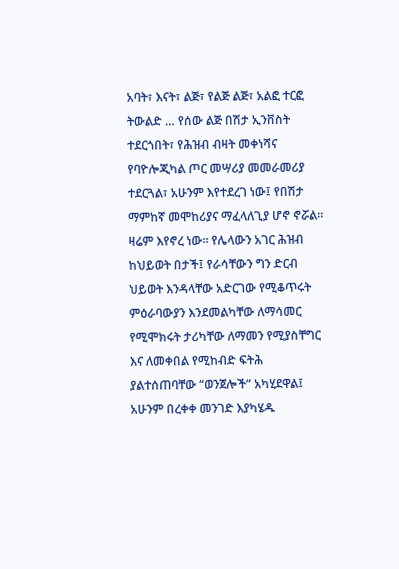አባት፣ እናት፣ ልጅ፣ የልጅ ልጅ፣ አልፎ ተርፎ ትውልድ … የሰው ልጅ በሽታ ኢንቨስት ተደርጎበት፣ የሕዝብ ብዛት መቀነሻና የባዮሎጂካል ጦር መሣሪያ መመራመሪያ ተደርጓል፣ አሁንም እየተደረገ ነው፤ የበሽታ ማምከኛ መሞከሪያና ማፈላለጊያ ሆኖ ኖሯል። ዛሬም እየኖረ ነው። የሌላውን አገር ሕዝብ ከህይወት በታች፤ የራሳቸውን ግን ድርብ ህይወት እንዳላቸው አድርገው የሚቆጥሩት ምዕራባውያን እንደመልካቸው ለማሳመር የሚሞክሩት ታሪካቸው ለማመን የሚያስቸግር እና ለመቀበል የሚከብድ ፍትሕ ያልተሰጠባቸው “ወንጀሎች” አካሂደዋል፤ አሁንም በረቀቀ መንገድ እያካሄዱ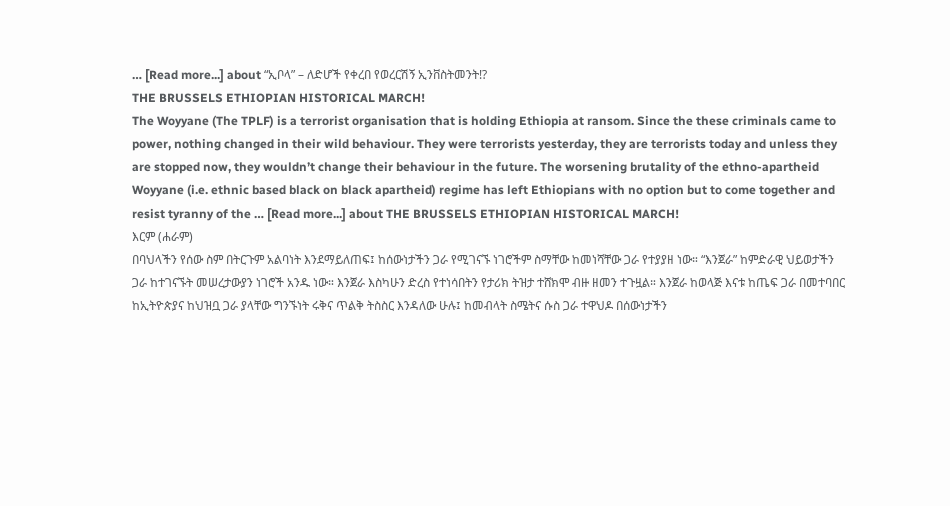… [Read more...] about “ኢቦላ” – ለድሆች የቀረበ የወረርሽኝ ኢንቨስትመንት!?
THE BRUSSELS ETHIOPIAN HISTORICAL MARCH!
The Woyyane (The TPLF) is a terrorist organisation that is holding Ethiopia at ransom. Since the these criminals came to power, nothing changed in their wild behaviour. They were terrorists yesterday, they are terrorists today and unless they are stopped now, they wouldn’t change their behaviour in the future. The worsening brutality of the ethno-apartheid Woyyane (i.e. ethnic based black on black apartheid) regime has left Ethiopians with no option but to come together and resist tyranny of the … [Read more...] about THE BRUSSELS ETHIOPIAN HISTORICAL MARCH!
እርም (ሐራም)
በባህላችን የሰው ስም በትርጉም አልባነት እንደማይለጠፍ፤ ከሰውነታችን ጋራ የሚገናኙ ነገሮችም ስማቸው ከመነሻቸው ጋራ የተያያዘ ነው። “እንጀራ” ከምድራዊ ህይወታችን ጋራ ከተገናኙት መሠረታውያን ነገሮች አንዱ ነው። እንጀራ እስካሁን ድረስ የተነሳበትን የታሪክ ትዝታ ተሸክሞ ብዙ ዘመን ተጉዟል። እንጀራ ከወላጅ እናቱ ከጤፍ ጋራ በመተባበር ከኢትዮጵያና ከህዝቧ ጋራ ያላቸው ግንኙነት ሩቅና ጥልቅ ትስስር እንዳለው ሁሉ፤ ከመብላት ስሜትና ሱስ ጋራ ተዋህዶ በሰውነታችን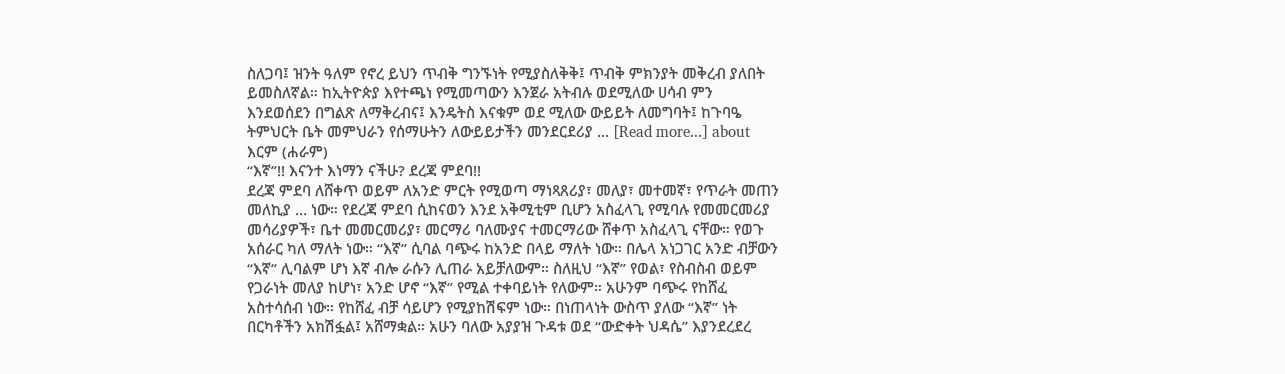ስለጋባ፤ ዝንት ዓለም የኖረ ይህን ጥብቅ ግንኙነት የሚያስለቅቅ፤ ጥብቅ ምክንያት መቅረብ ያለበት ይመስለኛል። ከኢትዮጵያ እየተጫነ የሚመጣውን እንጀራ አትብሉ ወደሚለው ሀሳብ ምን እንደወሰደን በግልጽ ለማቅረብና፤ እንዴትስ እናቁም ወደ ሚለው ውይይት ለመግባት፤ ከጉባዔ ትምህርት ቤት መምህራን የሰማሁትን ለውይይታችን መንደርደሪያ … [Read more...] about እርም (ሐራም)
“እኛ”!! እናንተ እነማን ናችሁ? ደረጃ ምደባ!!
ደረጃ ምደባ ለሸቀጥ ወይም ለአንድ ምርት የሚወጣ ማነጻጸሪያ፣ መለያ፣ መተመኛ፣ የጥራት መጠን መለኪያ … ነው። የደረጃ ምደባ ሲከናወን እንደ አቅሚቲም ቢሆን አስፈላጊ የሚባሉ የመመርመሪያ መሳሪያዎች፣ ቤተ መመርመሪያ፣ መርማሪ ባለሙያና ተመርማሪው ሸቀጥ አስፈላጊ ናቸው። የወጉ አሰራር ካለ ማለት ነው። “እኛ” ሲባል ባጭሩ ከአንድ በላይ ማለት ነው። በሌላ አነጋገር አንድ ብቻውን “እኛ” ሊባልም ሆነ እኛ ብሎ ራሱን ሊጠራ አይቻለውም። ስለዚህ “እኛ” የወል፣ የስብስብ ወይም የጋራነት መለያ ከሆነ፣ አንድ ሆኖ “እኛ” የሚል ተቀባይነት የለውም። አሁንም ባጭሩ የከሸፈ አስተሳሰብ ነው። የከሸፈ ብቻ ሳይሆን የሚያከሽፍም ነው። በነጠላነት ውስጥ ያለው “እኛ” ነት በርካቶችን አክሽፏል፤ አሸማቋል። አሁን ባለው አያያዝ ጉዳቱ ወደ “ውድቀት ህዳሴ” እያንደረደረ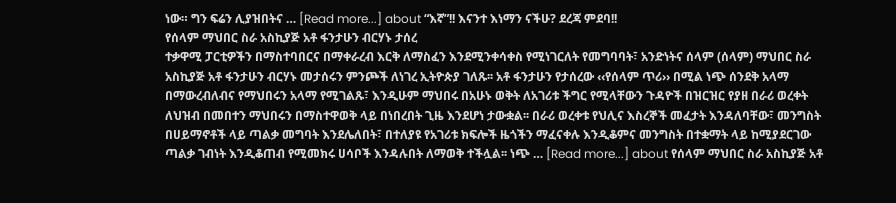ነው። ግን ፍሬን ሊያዝበትና … [Read more...] about “እኛ”!! እናንተ እነማን ናችሁ? ደረጃ ምደባ!!
የሰላም ማህበር ስራ አስኪያጅ አቶ ፋንታሁን ብርሃኑ ታሰረ
ተቃዋሚ ፓርቲዎችን በማስተባበርና በማቀራረብ እርቅ ለማስፈን እንደሚንቀሳቀስ የሚነገርለት የመግባባት፣ አንድነትና ሰላም (ሰላም) ማህበር ስራ አስኪያጅ አቶ ፋንታሁን ብርሃኑ መታሰሩን ምንጮች ለነገረ ኢትዮጵያ ገለጹ፡፡ አቶ ፋንታሁን የታሰረው ‹‹የሰላም ጥሪ›› በሚል ነጭ ሰንደቅ አላማ በማውረብለብና የማህበሩን አላማ የሚገልጹ፣ እንዲሁም ማህበሩ በአሁኑ ወቅት ለአገሪቱ ችግር የሚላቸውን ጉዳዮች በዝርዝር የያዘ በራሪ ወረቀት ለህዝብ በመበተን ማህበሩን በማስተዋወቅ ላይ በነበረበት ጊዜ እንደሆነ ታውቋል፡፡ በራሪ ወረቀቱ የህሊና እስረኞች መፈታት እንዳለባቸው፣ መንግስት በሀይማኖቶች ላይ ጣልቃ መግባት እንደሌለበት፣ በተለያዩ የአገሪቱ ክፍሎች ዜጎችን ማፈናቀሉ እንዲቆምና መንግስት በተቋማት ላይ ከሚያደርገው ጣልቃ ገብነት እንዲቆጠብ የሚመክሩ ሀሳቦች እንዳሉበት ለማወቅ ተችሏል፡፡ ነጭ … [Read more...] about የሰላም ማህበር ስራ አስኪያጅ አቶ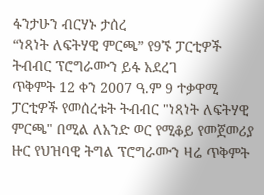ፋንታሁን ብርሃኑ ታሰረ
“ነጻነት ለፍትሃዊ ምርጫ” የ9ኙ ፓርቲዎች ትብብር ፕሮግራሙን ይፋ አደረገ
ጥቅምት 12 ቀን 2007 ዓ.ም 9 ተቃዋሚ ፓርቲዎች የመሰረቱት ትብብር "ነጻነት ለፍትሃዊ ምርጫ" በሚል ለአንድ ወር የሚቆይ የመጀመሪያ ዙር የህዝባዊ ትግል ፕሮግራሙን ዛሬ ጥቅምት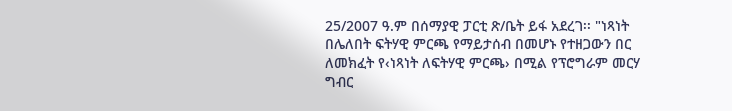25/2007 ዓ.ም በሰማያዊ ፓርቲ ጽ/ቤት ይፋ አደረገ፡፡ "ነጻነት በሌለበት ፍትሃዊ ምርጫ የማይታሰብ በመሆኑ የተዘጋውን በር ለመክፈት የ‹ነጻነት ለፍትሃዊ ምርጫ› በሚል የፕሮግራም መርሃ ግብር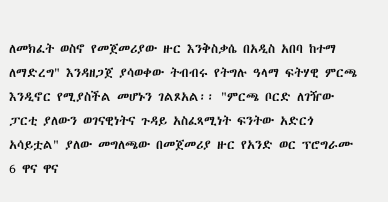ለመክፈት ወስኖ የመጀመሪያው ዙር እንቅስቃሴ በአዲስ አበባ ከተማ ለማድረግ" እንዳዘጋጀ ያሳወቀው ትብብሩ የትግሉ ዓላማ ፍትሃዊ ምርጫ እንዲኖር የሚያስችል መሆኑን ገልጾአል፡፡ "ምርጫ ቦርድ ለገዥው ፓርቲ ያለውን ወገናዊነትና ጉዳይ አስፈጻሚነት ፍንትው አድርጎ አሳይቷል" ያለው መግለጫው በመጀመሪያ ዙር የአንድ ወር ፕሮግራሙ 6 ዋና ዋና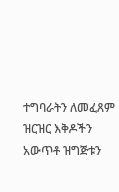ተግባራትን ለመፈጸም ዝርዝር እቅዶችን አውጥቶ ዝግጅቱን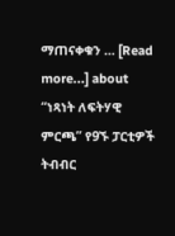ማጠናቀቁን … [Read more...] about “ነጻነት ለፍትሃዊ ምርጫ” የ9ኙ ፓርቲዎች ትብብር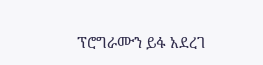ፕሮግራሙን ይፋ አደረገ